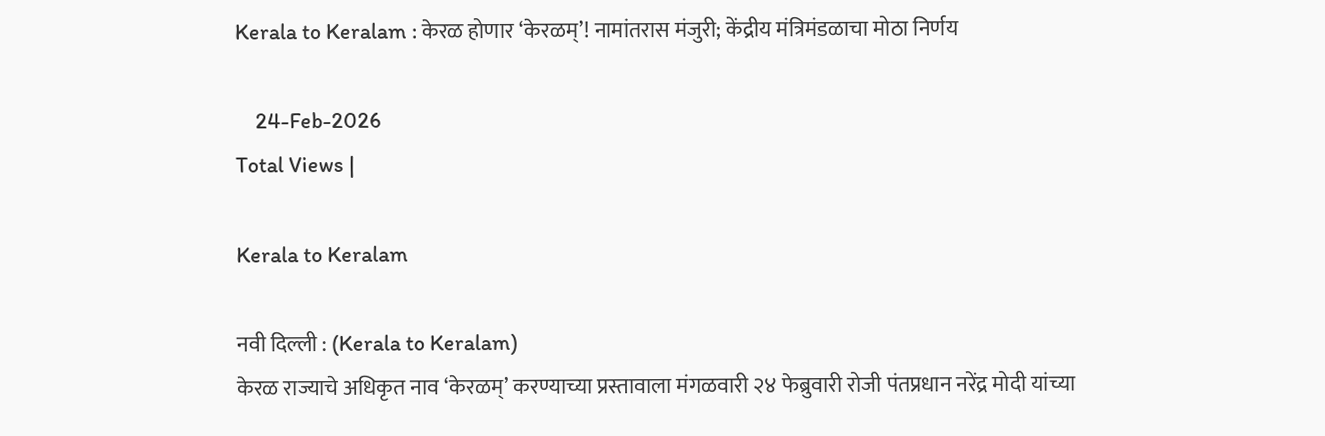Kerala to Keralam : केरळ होणार ‘केरळम्’! नामांतरास मंजुरी; केंद्रीय मंत्रिमंडळाचा मोठा निर्णय

    24-Feb-2026
Total Views |

Kerala to Keralam

नवी दिल्ली : (Kerala to Keralam)
केरळ राज्याचे अधिकृत नाव ‘केरळम्’ करण्याच्या प्रस्तावाला मंगळवारी २४ फेब्रुवारी रोजी पंतप्रधान नरेंद्र मोदी यांच्या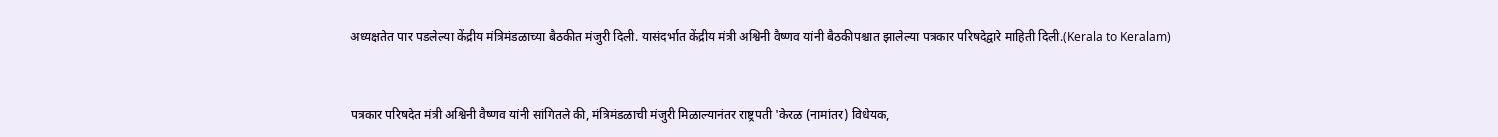अध्यक्षतेत पार पडलेल्या केंद्रीय मंत्रिमंडळाच्या बैठकीत मंजुरी दिली. यासंदर्भात केंद्रीय मंत्री अश्विनी वैष्णव यांनी बैठकीपश्चात झालेल्या पत्रकार परिषदेद्वारे माहिती दिली.(Kerala to Keralam)


पत्रकार परिषदेत मंत्री अश्विनी वैष्णव यांनी सांगितले की, मंत्रिमंडळाची मंजुरी मिळाल्यानंतर राष्ट्रपती 'केरळ (नामांतर) विधेयक,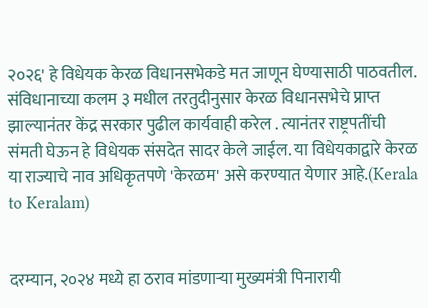२०२६' हे विधेयक केरळ विधानसभेकडे मत जाणून घेण्यासाठी पाठवतील. संविधानाच्या कलम ३ मधील तरतुदीनुसार केरळ विधानसभेचे प्राप्त झाल्यानंतर केंद्र सरकार पुढील कार्यवाही करेल . त्यानंतर राष्ट्रपतींची संमती घेऊन हे विधेयक संसदेत सादर केले जाईल. या विधेयकाद्वारे केरळ या राज्याचे नाव अधिकृतपणे 'केरळम' असे करण्यात येणार आहे.(Kerala to Keralam)


दरम्यान, २०२४ मध्ये हा ठराव मांडणाऱ्या मुख्यमंत्री पिनारायी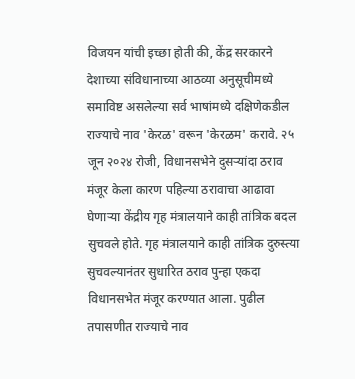विजयन यांची इच्छा होती की, केंद्र सरकारने देशाच्या संविधानाच्या आठव्या अनुसूचीमध्ये समाविष्ट असलेल्या सर्व भाषांमध्ये दक्षिणेकडील राज्याचे नाव 'केरळ' वरून 'केरळम' करावे. २५ जून २०२४ रोजी, विधानसभेने दुसऱ्यांदा ठराव मंजूर केला कारण पहिल्या ठरावाचा आढावा घेणाऱ्या केंद्रीय गृह मंत्रालयाने काही तांत्रिक बदल सुचवले होते. गृह मंत्रालयाने काही तांत्रिक दुरुस्त्या सुचवल्यानंतर सुधारित ठराव पुन्हा एकदा विधानसभेत मंजूर करण्यात आला. पुढील तपासणीत राज्याचे नाव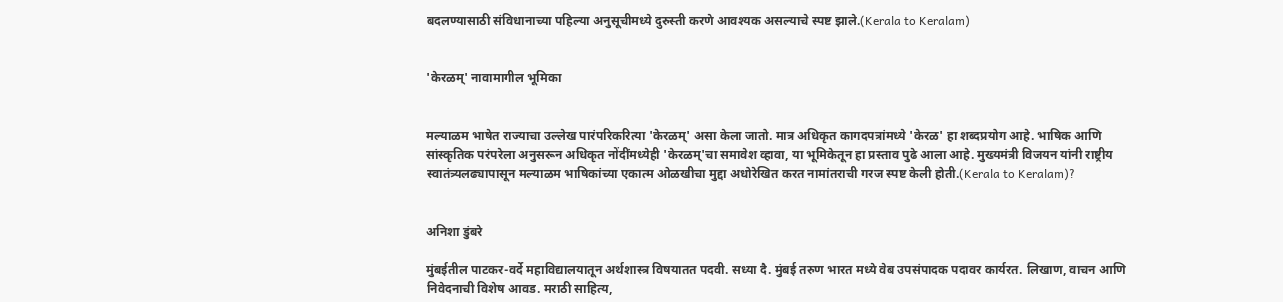बदलण्यासाठी संविधानाच्या पहिल्या अनुसूचीमध्ये दुरुस्ती करणे आवश्यक असल्याचे स्पष्ट झाले.(Kerala to Keralam)


'केरळम्' नावामागील भूमिका


मल्याळम भाषेत राज्याचा उल्लेख पारंपरिकरित्या 'केरळम्' असा केला जातो. मात्र अधिकृत कागदपत्रांमध्ये 'केरळ' हा शब्दप्रयोग आहे. भाषिक आणि सांस्कृतिक परंपरेला अनुसरून अधिकृत नोंदींमध्येही 'केरळम्'चा समावेश व्हावा, या भूमिकेतून हा प्रस्ताव पुढे आला आहे. मुख्यमंत्री विजयन यांनी राष्ट्रीय स्वातंत्र्यलढ्यापासून मल्याळम भाषिकांच्या एकात्म ओळखीचा मुद्दा अधोरेखित करत नामांतराची गरज स्पष्ट केली होती.(Kerala to Keralam)?


अनिशा डुंबरे

मुंबईतील पाटकर-वर्दे महाविद्यालयातून अर्थशास्त्र विषयातत पदवी. सध्या दै. मुंबई तरुण भारत मध्ये वेब उपसंपादक पदावर कार्यरत. लिखाण, वाचन आणि निवेदनाची विशेष आवड. मराठी साहित्य,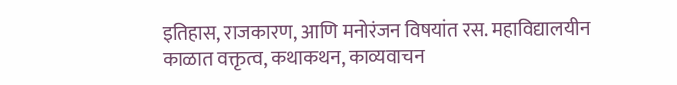इतिहास, राजकारण, आणि मनोरंजन विषयांत रस. महाविद्यालयीन काळात वक्तृत्व, कथाकथन, काव्यवाचन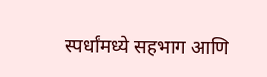स्पर्धांमध्ये सहभाग आणि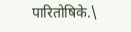पारितोषिके.\